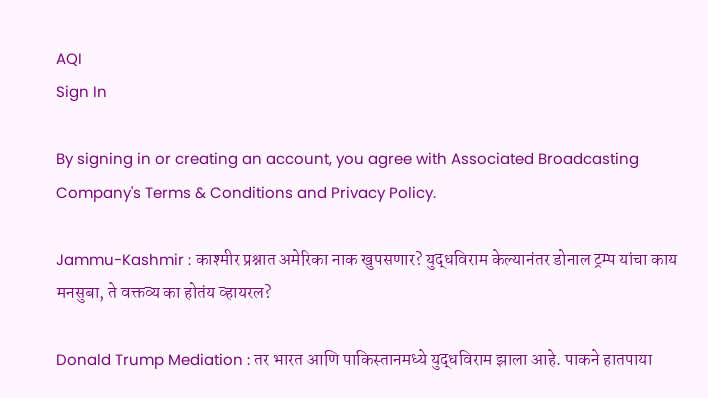AQI
Sign In

By signing in or creating an account, you agree with Associated Broadcasting Company's Terms & Conditions and Privacy Policy.

Jammu-Kashmir : काश्मीर प्रश्नात अमेरिका नाक खुपसणार? युद्धविराम केल्यानंतर डोनाल ट्रम्प यांचा काय मनसुबा, ते वक्तव्य का होतंय व्हायरल?

Donald Trump Mediation : तर भारत आणि पाकिस्तानमध्ये युद्धविराम झाला आहे. पाकने हातपाया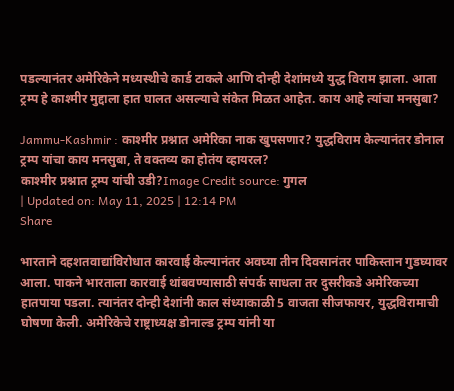पडल्यानंतर अमेरिकेने मध्यस्थीचे कार्ड टाकले आणि दोन्ही देशांमध्ये युद्ध विराम झाला. आता ट्रम्प हे काश्मीर मुद्दाला हात घालत असल्याचे संकेत मिळत आहेत. काय आहे त्यांचा मनसुबा?

Jammu-Kashmir : काश्मीर प्रश्नात अमेरिका नाक खुपसणार? युद्धविराम केल्यानंतर डोनाल ट्रम्प यांचा काय मनसुबा, ते वक्तव्य का होतंय व्हायरल?
काश्मीर प्रश्नात ट्रम्प यांची उडी?Image Credit source: गुगल
| Updated on: May 11, 2025 | 12:14 PM
Share

भारताने दहशतवाद्यांविरोधात कारवाई केल्यानंतर अवघ्या तीन दिवसानंतर पाकिस्तान गुडघ्यावर आला. पाकने भारताला कारवाई थांबवण्यासाठी संपर्क साधला तर दुसरीकडे अमेरिकच्या हातपाया पडला. त्यानंतर दोन्ही देशांनी काल संध्याकाळी 5 वाजता सीजफायर, युद्धविरामाची घोषणा केली. अमेरिकेचे राष्ट्राध्यक्ष डोनाल्ड ट्रम्प यांनी या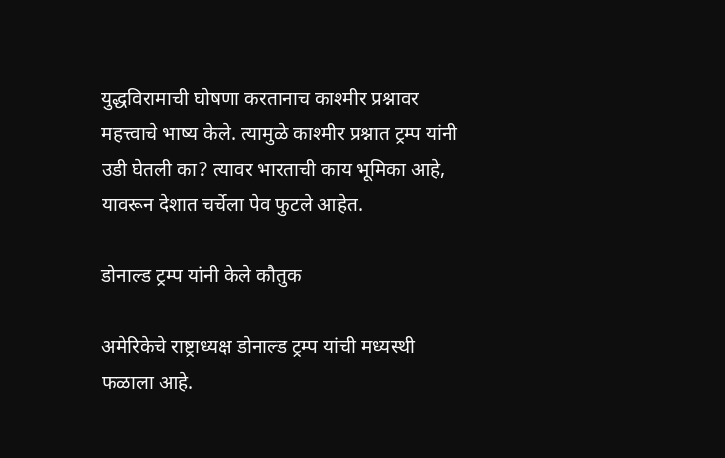युद्धविरामाची घोषणा करतानाच काश्मीर प्रश्नावर महत्त्वाचे भाष्य केले. त्यामुळे काश्मीर प्रश्नात ट्रम्प यांनी उडी घेतली का? त्यावर भारताची काय भूमिका आहे, यावरून देशात चर्चेला पेव फुटले आहेत.

डोनाल्ड ट्रम्प यांनी केले कौतुक

अमेरिकेचे राष्ट्राध्यक्ष डोनाल्ड ट्रम्प यांची मध्यस्थी फळाला आहे.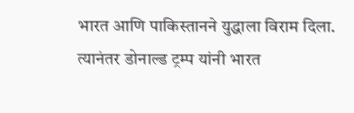भारत आणि पाकिस्तानने युद्धाला विराम दिला. त्यानंतर डोनाल्ड ट्रम्प यांनी भारत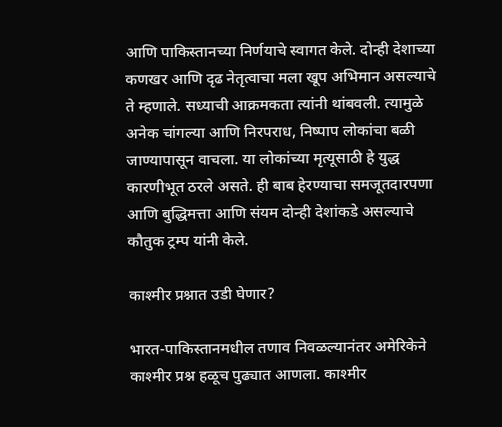आणि पाकिस्तानच्या निर्णयाचे स्वागत केले. दोन्ही देशाच्या कणखर आणि दृढ नेतृत्वाचा मला खूप अभिमान असल्याचे ते म्हणाले. सध्याची आक्रमकता त्यांनी थांबवली. त्यामुळे अनेक चांगल्या आणि निरपराध, निष्पाप लोकांचा बळी जाण्यापासून वाचला. या लोकांच्या मृत्यूसाठी हे युद्ध कारणीभूत ठरले असते. ही बाब हेरण्याचा समजूतदारपणा आणि बुद्धिमत्ता आणि संयम दोन्ही देशांकडे असल्याचे कौतुक ट्रम्प यांनी केले.

काश्मीर प्रश्नात उडी घेणार?

भारत-पाकिस्तानमधील तणाव निवळल्यानंतर अमेरिकेने काश्मीर प्रश्न हळूच पुढ्यात आणला. काश्मीर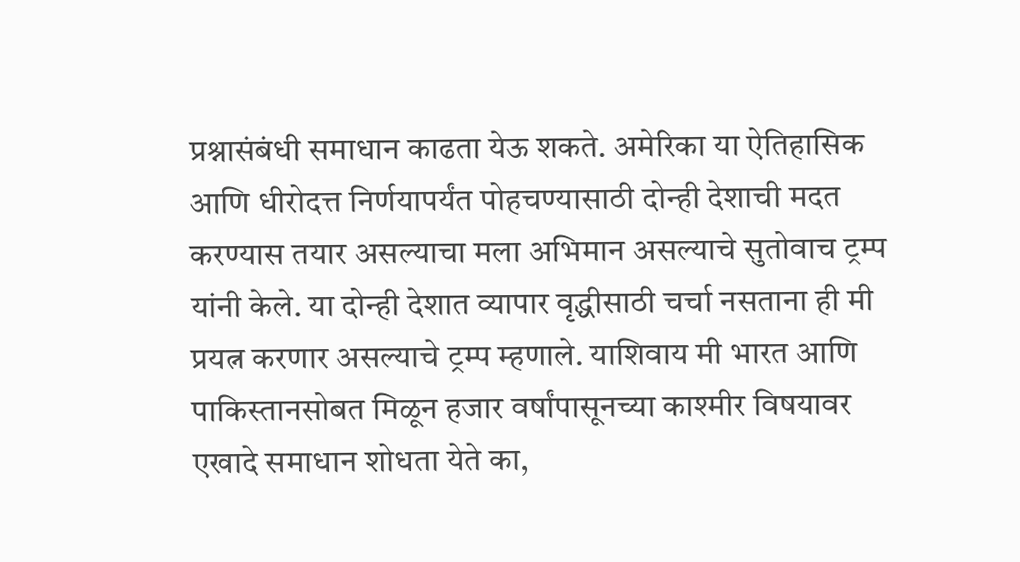प्रश्नासंबंधी समाधान काढता येऊ शकते. अमेरिका या ऐतिहासिक आणि धीरोदत्त निर्णयापर्यंत पोहचण्यासाठी दोन्ही देशाची मदत करण्यास तयार असल्याचा मला अभिमान असल्याचे सुतोवाच ट्रम्प यांनी केले. या दोन्ही देशात व्यापार वृद्धीसाठी चर्चा नसताना ही मी प्रयत्न करणार असल्याचे ट्रम्प म्हणाले. याशिवाय मी भारत आणि पाकिस्तानसोबत मिळून हजार वर्षांपासूनच्या काश्मीर विषयावर एखादे समाधान शोधता येते का,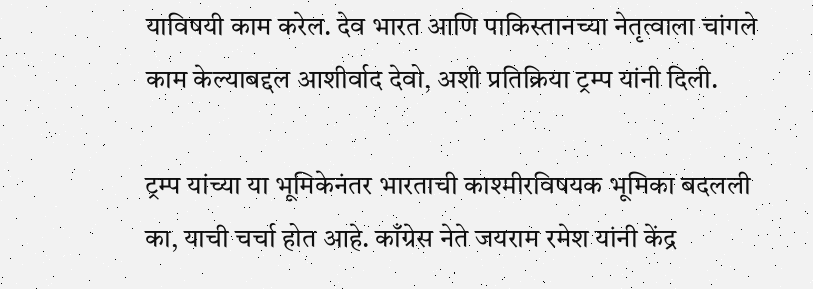याविषयी काम करेल. देव भारत आणि पाकिस्तानच्या नेतृत्वाला चांगले काम केल्याबद्दल आशीर्वाद देवो, अशी प्रतिक्रिया ट्रम्प यांनी दिली.

ट्रम्प यांच्या या भूमिकेनंतर भारताची काश्मीरविषयक भूमिका बदलली का, याची चर्चा होत आहे. काँग्रेस नेते जयराम रमेश यांनी केंद्र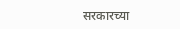सरकारच्या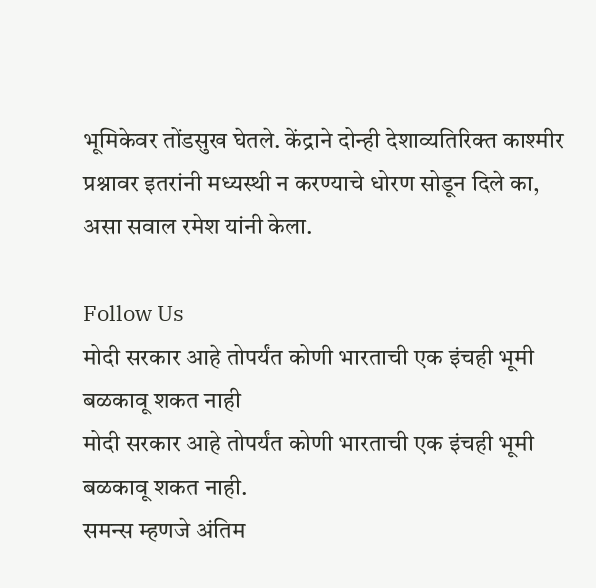भूमिकेवर तोंडसुख घेतले. केंद्राने दोन्ही देशाव्यतिरिक्त काश्मीर प्रश्नावर इतरांनी मध्यस्थी न करण्याचे धोरण सोडून दिले का, असा सवाल रमेश यांनी केला.

Follow Us
मोदी सरकार आहे तोपर्यंत कोणी भारताची एक इंचही भूमी बळकावू शकत नाही
मोदी सरकार आहे तोपर्यंत कोणी भारताची एक इंचही भूमी बळकावू शकत नाही.
समन्स म्हणजे अंतिम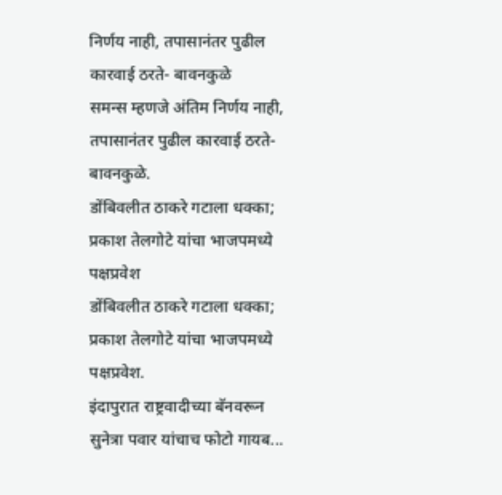निर्णय नाही, तपासानंतर पुढील कारवाई ठरते- बावनकुळे
समन्स म्हणजे अंतिम निर्णय नाही, तपासानंतर पुढील कारवाई ठरते- बावनकुळे.
डोंबिवलीत ठाकरे गटाला धक्का; प्रकाश तेलगोटे यांचा भाजपमध्ये पक्षप्रवेश
डोंबिवलीत ठाकरे गटाला धक्का; प्रकाश तेलगोटे यांचा भाजपमध्ये पक्षप्रवेश.
इंदापुरात राष्ट्रवादीच्या बॅनवरून सुनेत्रा पवार यांचाच फोटो गायब...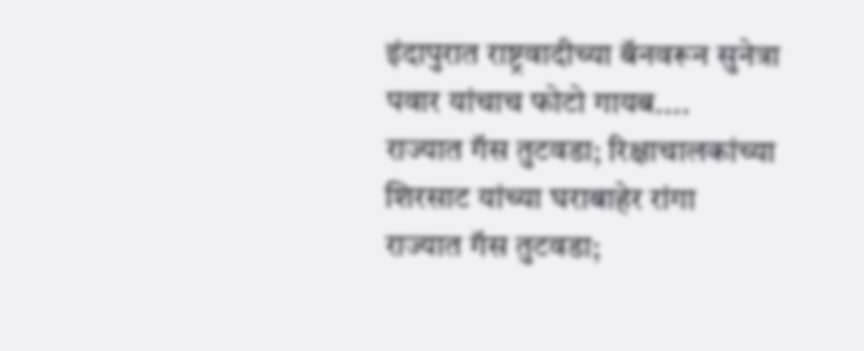इंदापुरात राष्ट्रवादीच्या बॅनवरून सुनेत्रा पवार यांचाच फोटो गायब....
राज्यात गॅस तुटवडा; रिक्षाचालकांच्या शिरसाट यांच्या घराबाहेर रांगा
राज्यात गॅस तुटवडा;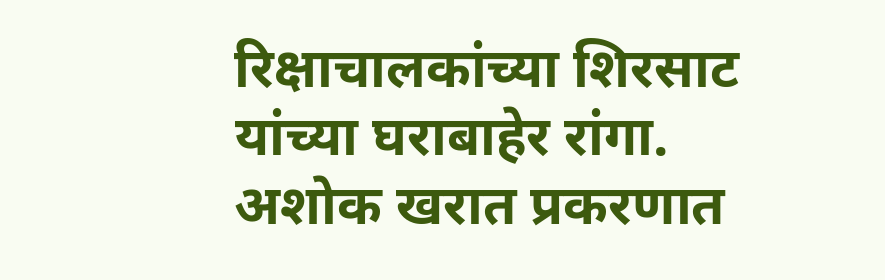रिक्षाचालकांच्या शिरसाट यांच्या घराबाहेर रांगा.
अशोक खरात प्रकरणात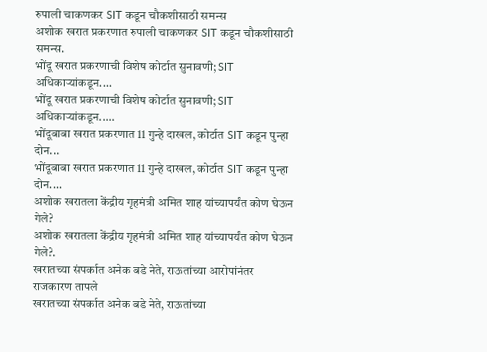रुपाली चाकणकर SIT कडून चौकशीसाठी समन्स
अशोक खरात प्रकरणात रुपाली चाकणकर SIT कडून चौकशीसाठी समन्स.
भोंदू खरात प्रकरणाची विशेष कोर्टात सुनावणी; SIT अधिकाऱ्यांकडून....
भोंदू खरात प्रकरणाची विशेष कोर्टात सुनावणी; SIT अधिकाऱ्यांकडून.....
भोंदूबाबा खरात प्रकरणात 11 गुन्हे दाखल, कोर्टात SIT कडून पुन्हा दोन...
भोंदूबाबा खरात प्रकरणात 11 गुन्हे दाखल, कोर्टात SIT कडून पुन्हा दोन....
अशोक खरातला केंद्रीय गृहमंत्री अमित शाह यांच्यापर्यंत कोण घेऊन गेले?
अशोक खरातला केंद्रीय गृहमंत्री अमित शाह यांच्यापर्यंत कोण घेऊन गेले?.
खरातच्या संपर्कात अनेक बडे नेते, राऊतांच्या आरोपांनंतर राजकारण तापले
खरातच्या संपर्कात अनेक बडे नेते, राऊतांच्या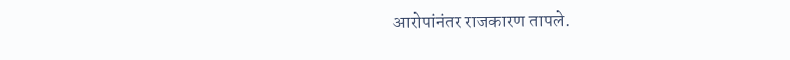आरोपांनंतर राजकारण तापले.